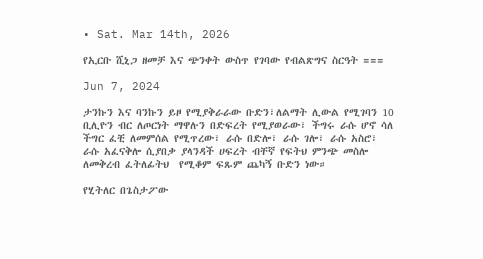• Sat. Mar 14th, 2026

የኢርቡ ሺኒጋ ዘመቻ እና ጭንቀት ውስጥ የገባው የብልጽግና ስርዓት ===

Jun 7, 2024

ታንኩን እና ባንኩን ይዞ የሚያቅራራው ቡድን፣ለልማት ሊውል የሚገባን 10 ቢሊዮን ብር ለጦርነት ማዋሉን በድፍረት የሚያወራው፣ ችግሩ ራሱ ሆኖ ሳለ ችግር ፈቺ ለመምሰል የሚጥረው፣ ራሱ በድሎ፣ ራሱ ገሎ፣ ራሱ አስሮ፣ ራሱ አፈናቅሎ ሲያበቃ ያላንዳች ሀፍረት ብቸኛ የፍትህ ምንጭ መስሎ ለመቅረብ ፈትለፊትህ  የሚቆም ፍጹም ጨካኝ ቡድን ነው።

የሂትለር በጌስታፖው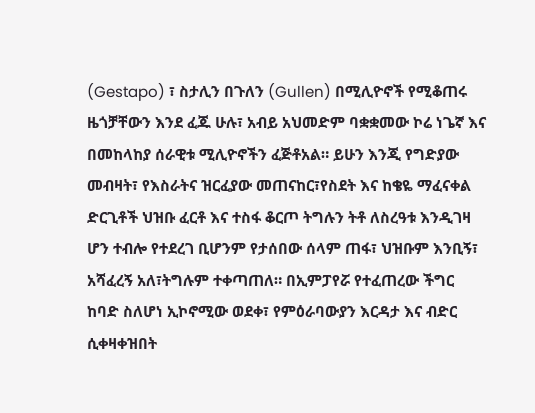(Gestapo) ፣ ስታሊን በጉለን (Gullen) በሚሊዮኖች የሚቆጠሩ ዜጎቻቸውን እንደ ፈጁ ሁሉ፣ አብይ አህመድም ባቋቋመው ኮሬ ነጌኛ እና በመከላከያ ሰራዊቱ ሚሊዮኖችን ፈጅቶአል። ይሁን እንጂ የግድያው መብዛት፣ የእስራትና ዝርፈያው መጠናከር፣የስደት እና ከቄዬ ማፈናቀል ድርጊቶች ህዝቡ ፈርቶ እና ተስፋ ቆርጦ ትግሉን ትቶ ለስረዓቱ እንዲገዛ ሆን ተብሎ የተደረገ ቢሆንም የታሰበው ሰላም ጠፋ፣ ህዝቡም እንቢኝ፣ አሻፈረኝ አለ፣ትግሉም ተቀጣጠለ። በኢምፓየሯ የተፈጠረው ችግር ከባድ ስለሆነ ኢኮኖሚው ወደቀ፣ የምዕራባውያን እርዳታ እና ብድር ሲቀዛቀዝበት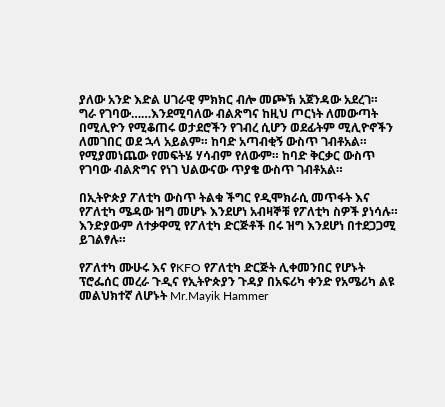ያለው አንድ እድል ሀገራዊ ምክክር ብሎ መጮኽ አጀንዳው አደረገ።  ግራ የገባው……እንደሚባለው ብልጽግና ከዚህ ጦርነት ለመውጣት በሚሊዮን የሚቆጠሩ ወታደሮችን የገብረ ሲሆን ወደፊትም ሚሊዮኖችን ለመገበር ወደ ኋላ አይልም። ከባድ አጣብቂኝ ውስጥ ገብቶአል። የሚያመነጨው የመፍትሄ ሃሳብም የለውም። ከባድ ቅርቃር ውስጥ የገባው ብልጽግና የነገ ህልውናው ጥያቄ ውስጥ ገብቶአል።

በኢትዮጵያ ፖለቲካ ውስጥ ትልቁ ችግር የዲሞክራሲ መጥፋት እና የፖለቲካ ሜዳው ዝግ መሆኑ እንደሆነ አብዛኞቹ የፖለቲካ ስዎች ያነሳሉ። እንድያውም ለተቃዋሚ የፖለቲካ ድርጅቶች በሩ ዝግ እንደሆነ በተደጋጋሚ ይገልፃሉ።

የፖለተካ ሙሁሩ እና የKFO የፖለቲካ ድርጅት ሊቀመንበር የሆኑት ፕሮፌሰር መረራ ጉዲና የኢትዮጵያን ጉዳያ በአፍሪካ ቀንድ የአሜሪካ ልዩ መልህክተኛ ለሆኑት Mr.Mayik Hammer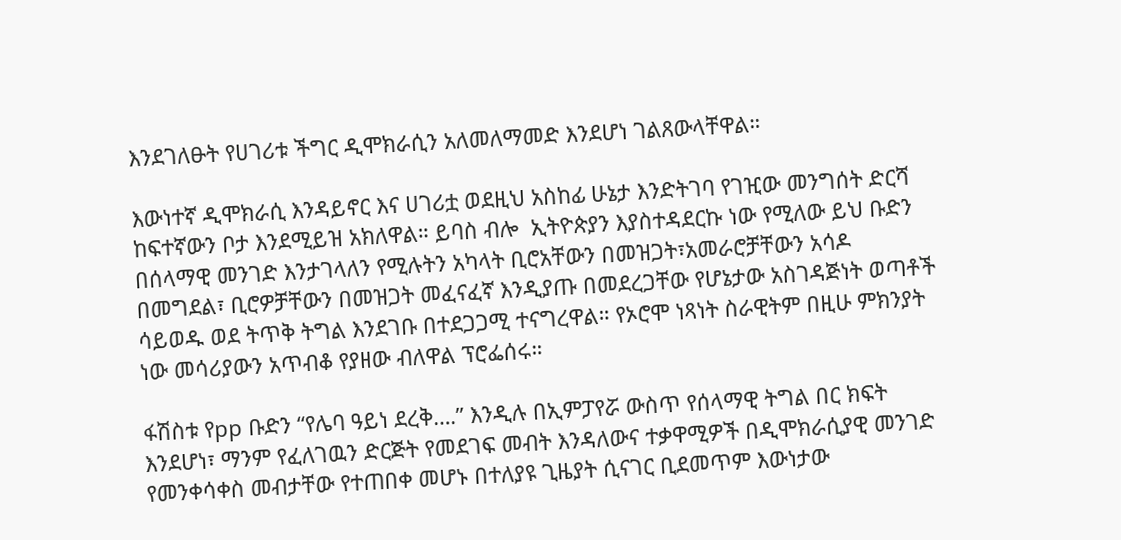እንደገለፁት የሀገሪቱ ችግር ዲሞክራሲን አለመለማመድ እንደሆነ ገልጸውላቸዋል።

እውነተኛ ዲሞክራሲ እንዳይኖር እና ሀገሪቷ ወደዚህ አስከፊ ሁኔታ እንድትገባ የገዢው መንግሰት ድርሻ ከፍተኛውን ቦታ እንደሚይዝ አክለዋል። ይባስ ብሎ  ኢትዮጵያን እያስተዳደርኩ ነው የሚለው ይህ ቡድን በሰላማዊ መንገድ እንታገላለን የሚሉትን አካላት ቢሮአቸውን በመዝጋት፣አመራሮቻቸውን አሳዶ በመግደል፣ ቢሮዎቻቸውን በመዝጋት መፈናፈኛ እንዲያጡ በመደረጋቸው የሆኔታው አስገዳጅነት ወጣቶች ሳይወዱ ወደ ትጥቅ ትግል እንደገቡ በተደጋጋሚ ተናግረዋል። የኦሮሞ ነጻነት ስራዊትም በዚሁ ምክንያት ነው መሳሪያውን አጥብቆ የያዘው ብለዋል ፕሮፌሰሩ።

ፋሽስቱ የpp ቡድን “የሌባ ዓይነ ደረቅ….” እንዲሉ በኢምፓየሯ ውስጥ የሰላማዊ ትግል በር ክፍት እንደሆነ፣ ማንም የፈለገዉን ድርጅት የመደገፍ መብት እንዳለውና ተቃዋሚዎች በዲሞክራሲያዊ መንገድ የመንቀሳቀስ መብታቸው የተጠበቀ መሆኑ በተለያዩ ጊዜያት ሲናገር ቢደመጥም እውነታው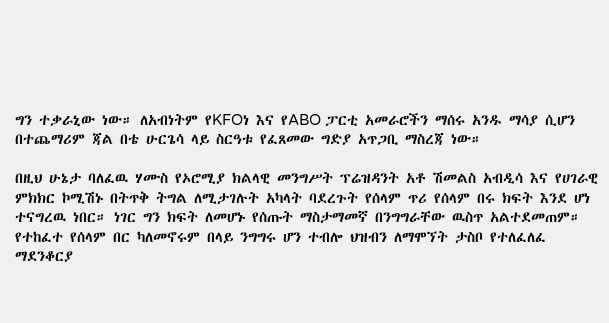ግን ተቃራኒው ነው። ለአብነትም የKFOነ እና የABO ፓርቲ አመራሮችን ማሰሩ አንዱ ማሳያ ሲሆን በተጨማሪም ጃል በቴ ሁርጌሳ ላይ ስርዓቱ የፈጸመው ግድያ አጥጋቢ ማስረጃ ነው።

በዚህ ሁኔታ ባለፈዉ ሃሙስ የኦሮሚያ ክልላዊ መንግሥት ፕሬዝዳንት አቶ ሽመልስ አብዲሳ እና የሀገራዊ ምክክር ኮሚሽኑ በትጥቅ ትግል ለሚታገሉት አካላት ባደረጉት የሰላም ጥሪ የሰላም በሩ ክፍት እንደ ሆነ ተናግረዉ ነበር። ነገር ግን ክፍት ለመሆኑ የሰጡት ማስታማመኛ በንግግራቸው ዉስጥ አልተደመጠም። የተከፈተ የሰላም በር ካለመኖሩም በላይ ንግግሩ ሆን ተብሎ ህዝብን ለማሞኘት ታስቦ የተለፈለፈ ማደንቆርያ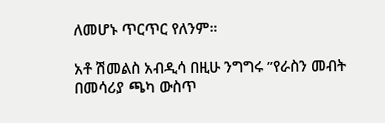ለመሆኑ ጥርጥር የለንም።

አቶ ሽመልስ አብዲሳ በዚሁ ንግግሩ ”የራስን መብት በመሳሪያ ጫካ ውስጥ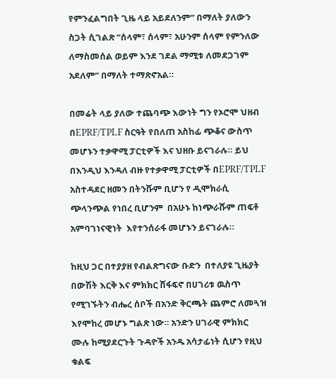የምንፈልግበት ጊዜ ላይ አይደለንም” በማለት ያለውን ስጋት ሲገልጽ ”ሰላም፣ ሰላም፣ አሁንም ሰላም የምንለው ለማስመሰል ወይም እንደ ገደል ማሚቱ ለመደጋገም አደለም” በማለት ተማጽኖአል።

በመሬት ላይ ያለው ተጨባጭ እውነት ግን የኦሮሞ ህዘብ በEPRF/TPLF ስርዓት የበለጠ አስከፊ ጭቆና ውስጥ መሆኑን ተቃዋሚ ፓርቲዎች እና ህዘቡ ይናገራሉ። ይህ በእንዲህ እንዳለ ብዙ የተቃዋሚ ፓርቲዎች በEPRF/TPLF አስተዳደር ዘመን በትንሹም ቢሆን የ ዲሞክራሲ ጭላንጭል የነበረ ቢሆንም  በአሁኑ ከነጭራሹም ጠፍቶ አምባገነናዊነት  እየተንሰራፋ መሆኑን ይናገራሉ።

ከዚህ ጋር በተያያዘ የብልጽግናው ቡድን  በተለያዩ ጊዜያት በውሽት እርቅ እና ምክክር ሸፋፍኖ በሀገሪቱ ዉስጥ የሚገኙትን ብሔረ ሰቦች በአንድ ቅርጫት ጨምሮ ለመጓዝ እየሞከረ መሆኑ ግልጽ ነው። አንድን ሀገራዊ ምክክር ሙሉ ከሚያደርጉት ጉዳዮች አንዱ አሳታፊነት ሲሆን የዚህ ቁልፍ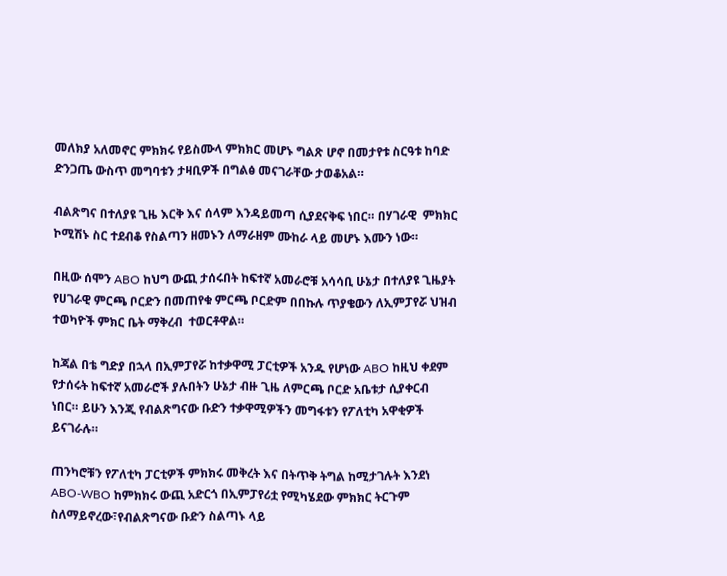መለክያ አለመኖር ምክክሩ የይስሙላ ምክክር መሆኑ ግልጽ ሆኖ በመታየቱ ስርዓቱ ከባድ ድንጋጤ ውስጥ መግባቱን ታዛቢዎች በግልፅ መናገራቸው ታወቆአል።

ብልጽግና በተለያዩ ጊዜ እርቅ እና ሰላም እንዳይመጣ ሲያደናቅፍ ነበር። በሃገራዊ  ምክክር ኮሚሽኑ ስር ተደብቆ የስልጣን ዘመኑን ለማራዘም ሙከራ ላይ መሆኑ እሙን ነው።

በዚው ሰሞን ABO ከህግ ውጪ ታሰሩበት ከፍተኛ አመራሮቹ አሳሳቢ ሁኔታ በተለያዩ ጊዜያት የሀገራዊ ምርጫ ቦርድን በመጠየቁ ምርጫ ቦርድም በበኩሉ ጥያቄውን ለኢምፓየሯ ህዝብ ተወካዮች ምክር ቤት ማቅረብ  ተወርቶዋል።

ከጃል በቴ ግድያ በኋላ በኢምፓየሯ ከተቃዋሚ ፓርቲዎች አንዱ የሆነው ABO ከዚህ ቀደም የታሰሩት ከፍተኛ አመራሮች ያሉበትን ሁኔታ ብዙ ጊዜ ለምርጫ ቦርድ አቤቱታ ሲያቀርብ ነበር። ይሁን እንጂ የብልጽግናው ቡድን ተቃዋሚዎችን መግፋቱን የፖለቲካ አዋቂዎች ይናገራሉ።

ጠንካሮቹን የፖለቲካ ፓርቲዎች ምክክሩ መቅረት እና በትጥቅ ትግል ከሚታገሉት እንደነ ABO-WBO ከምክክሩ ውጪ አድርጎ በኢምፓየሪቷ የሚካሄደው ምክክር ትርጉም ስለማይኖረው፣የብልጽግናው ቡድን ስልጣኑ ላይ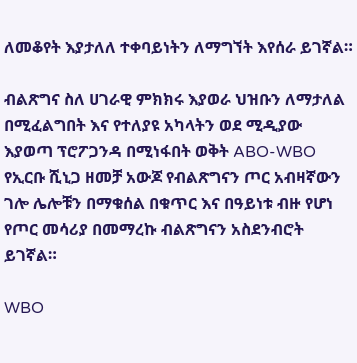ለመቆየት እያታለለ ተቀባይነትን ለማግኘት እየሰራ ይገኛል።

ብልጽግና ስለ ሀገራዊ ምክክሩ እያወራ ህዝቡን ለማታለል በሚፈልግበት እና የተለያዩ አካላትን ወደ ሚዲያው እያወጣ ፕሮፖጋንዳ በሚነፋበት ወቅት ABO-WBO የኢርቡ ሺኒጋ ዘመቻ አውጆ የብልጽግናን ጦር አብዛኛውን ገሎ ሌሎቹን በማቁሰል በቁጥር እና በዓይነቱ ብዙ የሆነ የጦር መሳሪያ በመማረኩ ብልጽግናን አስደንብሮት ይገኛል።

WBO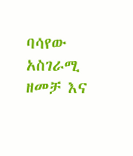ባሳየው አስገራሚ ዘመቻ እና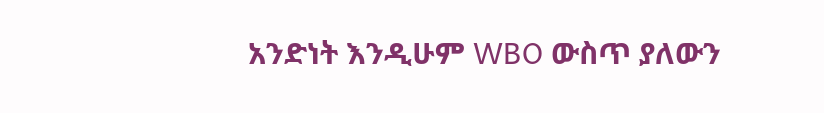አንድነት እንዲሁም WBO ውስጥ ያለውን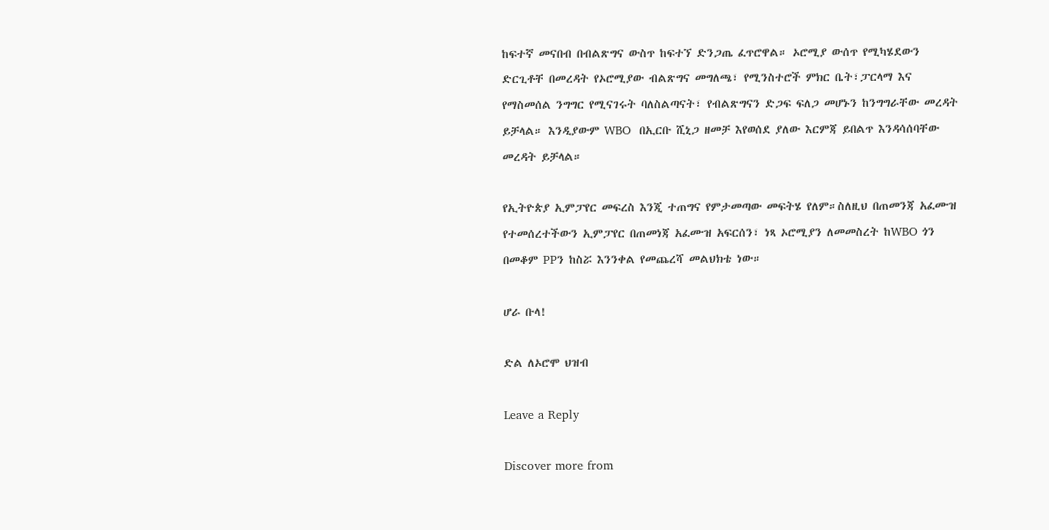ከፍተኛ መናበብ በብልጽግና ውስጥ ከፍተኘ ድንጋጤ ፈጥሮዋል። ኦሮሚያ ውሰጥ የሚካሄደውን ድርጊቶቸ በመረዳት የኦሮሚያው ብልጽግና መግለጫ፣ የሚንስተሮች ምክር ቤት፣ፓርላማ እና የማስመሰል ንግግር የሚናገሩት ባለስልጣናት፣ የብልጽግናን ድጋፍ ፍለጋ መሆኑን ከንግግራቸው መረዳት ይቻላል። እንዲያውም WBO  በኢርቡ ሺኒጋ ዘመቻ እየወሰደ ያለው እርምጃ ይበልጥ እንዳሳሰባቸው መረዳት ይቻላል።

የኢትዮጵያ ኢምፓየር መፍረስ እንጂ ተጠግና የምታመጣው መፍትሄ የለም።ስለዚህ በጠመንጃ አፈሙዝ የተመሰረተችውን ኢምፓየር በጠመነጃ አፈሙዝ አፍርሰን፣ ነጻ ኦሮሚያን ለመመስረት ከWBO ጎን በመቆም PPን ከስሯ እንንቀል የመጨረሻ መልህክቴ ነው።

ሆራ ቡላ!

ድል ለኦሮሞ ህዝብ

Leave a Reply

Discover more from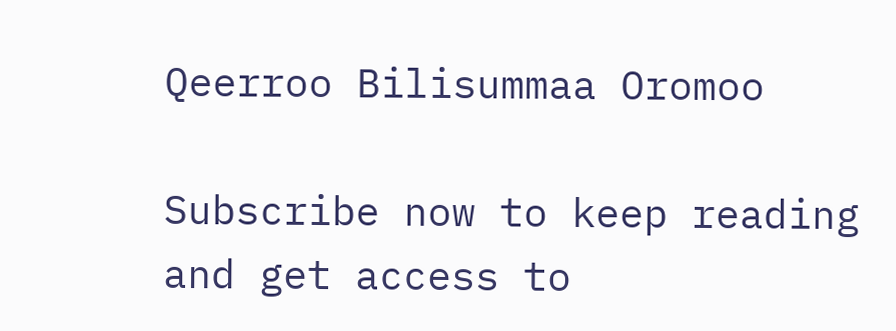Qeerroo Bilisummaa Oromoo

Subscribe now to keep reading and get access to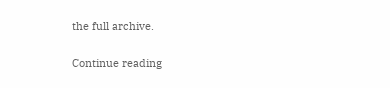the full archive.

Continue reading